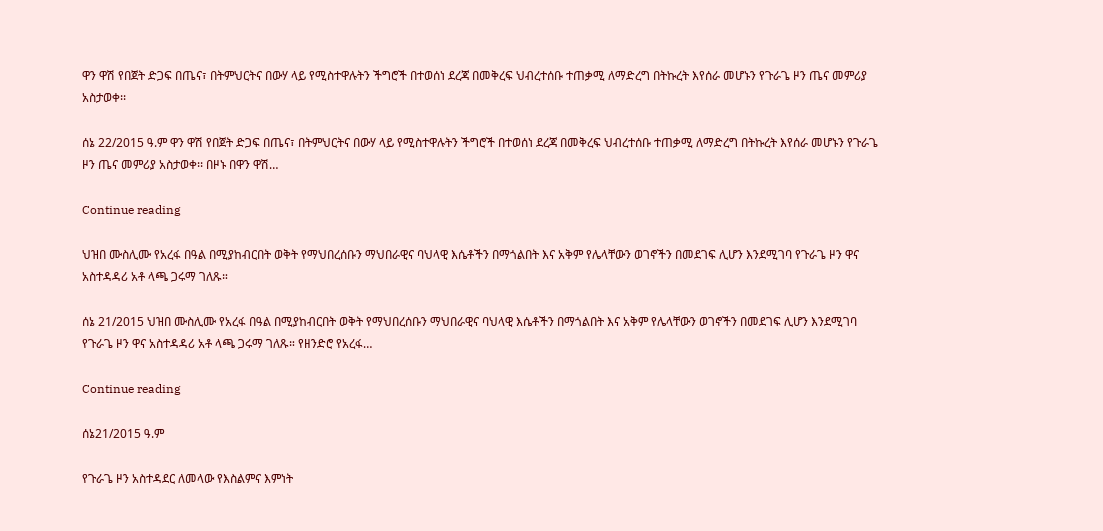ዋን ዋሽ የበጀት ድጋፍ በጤና፣ በትምህርትና በውሃ ላይ የሚስተዋሉትን ችግሮች በተወሰነ ደረጃ በመቅረፍ ህብረተሰቡ ተጠቃሚ ለማድረግ በትኩረት እየሰራ መሆኑን የጉራጌ ዞን ጤና መምሪያ አስታወቀ፡፡

ሰኔ 22/2015 ዓ.ም ዋን ዋሽ የበጀት ድጋፍ በጤና፣ በትምህርትና በውሃ ላይ የሚስተዋሉትን ችግሮች በተወሰነ ደረጃ በመቅረፍ ህብረተሰቡ ተጠቃሚ ለማድረግ በትኩረት እየሰራ መሆኑን የጉራጌ ዞን ጤና መምሪያ አስታወቀ፡፡ በዞኑ በዋን ዋሽ…

Continue reading

ህዝበ ሙስሊሙ የአረፋ በዓል በሚያከብርበት ወቅት የማህበረሰቡን ማህበራዊና ባህላዊ እሴቶችን በማጎልበት እና አቅም የሌላቸውን ወገኖችን በመደገፍ ሊሆን እንደሚገባ የጉራጌ ዞን ዋና አስተዳዳሪ አቶ ላጫ ጋሩማ ገለጹ።

ሰኔ 21/2015 ህዝበ ሙስሊሙ የአረፋ በዓል በሚያከብርበት ወቅት የማህበረሰቡን ማህበራዊና ባህላዊ እሴቶችን በማጎልበት እና አቅም የሌላቸውን ወገኖችን በመደገፍ ሊሆን እንደሚገባ የጉራጌ ዞን ዋና አስተዳዳሪ አቶ ላጫ ጋሩማ ገለጹ። የዘንድሮ የአረፋ…

Continue reading

ሰኔ21/2015 ዓ.ም

የጉራጌ ዞን አስተዳደር ለመላው የእስልምና እምነት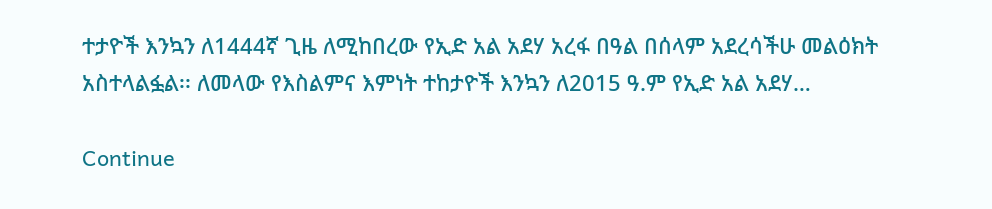ተታዮች እንኳን ለ1444ኛ ጊዜ ለሚከበረው የኢድ አል አደሃ አረፋ በዓል በሰላም አደረሳችሁ መልዕክት አስተላልፏል፡፡ ለመላው የእስልምና እምነት ተከታዮች እንኳን ለ2015 ዓ.ም የኢድ አል አደሃ…

Continue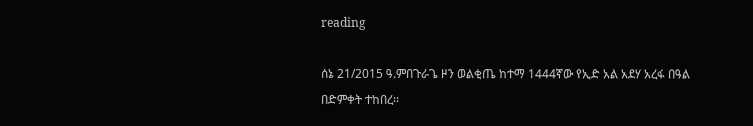reading

ሰኔ 21/2015 ዓ.ምበጉራጌ ዞን ወልቂጤ ከተማ 1444ኛው የኢድ አል አደሃ አረፋ በዓል በድምቀት ተከበረ፡፡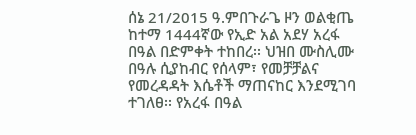ሰኔ 21/2015 ዓ.ምበጉራጌ ዞን ወልቂጤ ከተማ 1444ኛው የኢድ አል አደሃ አረፋ በዓል በድምቀት ተከበረ፡፡ ህዝበ ሙስሊሙ በዓሉ ሲያከብር የሰላም፣ የመቻቻልና የመረዳዳት እሴቶች ማጠናከር እንደሚገባ ተገለፀ፡፡ የአረፋ በዓል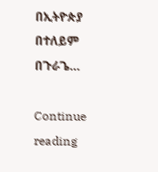በኢትዮጵያ በተለይም በጉራጌ…

Continue reading